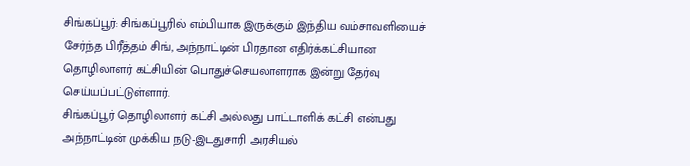சிங்கப்பூர்: சிங்கப்பூரில் எம்பியாக இருக்கும் இந்திய வம்சாவளியைச் சேர்ந்த பிரீத்தம் சிங், அந்நாட்டின் பிரதான எதிர்க்கட்சியான தொழிலாளர் கட்சியின் பொதுச்செயலாளராக இன்று தேர்வு செய்யப்பட்டுள்ளார்.
சிங்கப்பூர் தொழிலாளர் கட்சி அல்லது பாட்டாளிக் கட்சி என்பது அந்நாட்டின் முக்கிய நடு-இடதுசாரி அரசியல்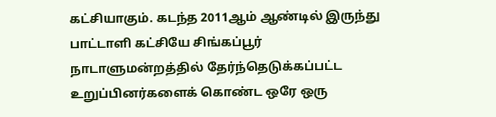கட்சியாகும். கடந்த 2011ஆம் ஆண்டில் இருந்து பாட்டாளி கட்சியே சிங்கப்பூர் நாடாளுமன்றத்தில் தேர்ந்தெடுக்கப்பட்ட உறுப்பினர்களைக் கொண்ட ஒரே ஒரு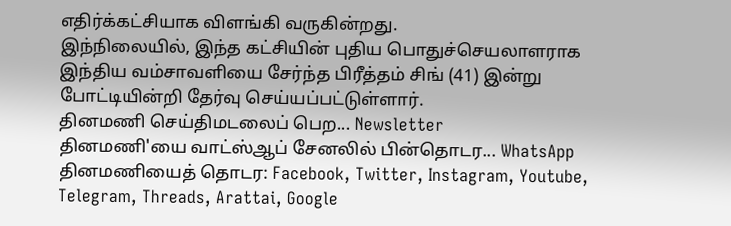எதிர்க்கட்சியாக விளங்கி வருகின்றது.
இந்நிலையில், இந்த கட்சியின் புதிய பொதுச்செயலாளராக இந்திய வம்சாவளியை சேர்ந்த பிரீத்தம் சிங் (41) இன்று போட்டியின்றி தேர்வு செய்யப்பட்டுள்ளார்.
தினமணி செய்திமடலைப் பெற... Newsletter
தினமணி'யை வாட்ஸ்ஆப் சேனலில் பின்தொடர... WhatsApp
தினமணியைத் தொடர: Facebook, Twitter, Instagram, Youtube, Telegram, Threads, Arattai, Google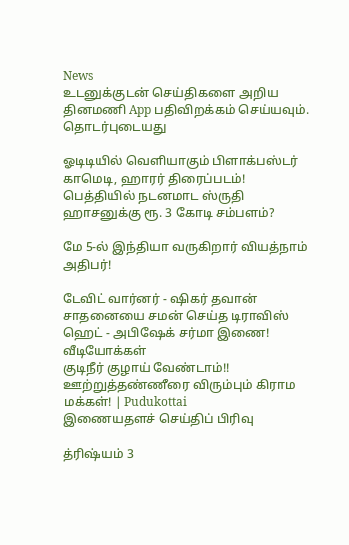News
உடனுக்குடன் செய்திகளை அறிய தினமணி App பதிவிறக்கம் செய்யவும்.
தொடர்புடையது

ஓடிடியில் வெளியாகும் பிளாக்பஸ்டர் காமெடி, ஹாரர் திரைப்படம்!
பெத்தியில் நடனமாட ஸ்ருதி ஹாசனுக்கு ரூ. 3 கோடி சம்பளம்?

மே 5-ல் இந்தியா வருகிறார் வியத்நாம் அதிபர்!

டேவிட் வார்னர் - ஷிகர் தவான் சாதனையை சமன் செய்த டிராவிஸ் ஹெட் - அபிஷேக் சர்மா இணை!
வீடியோக்கள்
குடிநீர் குழாய் வேண்டாம்!! ஊற்றுத்தண்ணீரை விரும்பும் கிராம மக்கள்! | Pudukottai
இணையதளச் செய்திப் பிரிவு

த்ரிஷ்யம் 3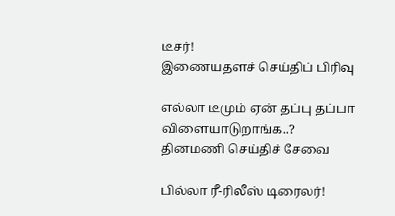டீசர்!
இணையதளச் செய்திப் பிரிவு

எல்லா டீமும் ஏன் தப்பு தப்பா விளையாடுறாங்க..?
தினமணி செய்திச் சேவை

பில்லா ரீ-ரிலீஸ் டிரைலர்!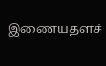இணையதளச்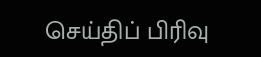செய்திப் பிரிவு